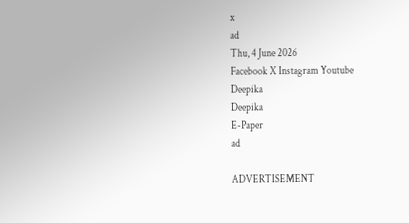x
ad
Thu, 4 June 2026
Facebook X Instagram Youtube
Deepika
Deepika
E-Paper
ad

ADVERTISEMENT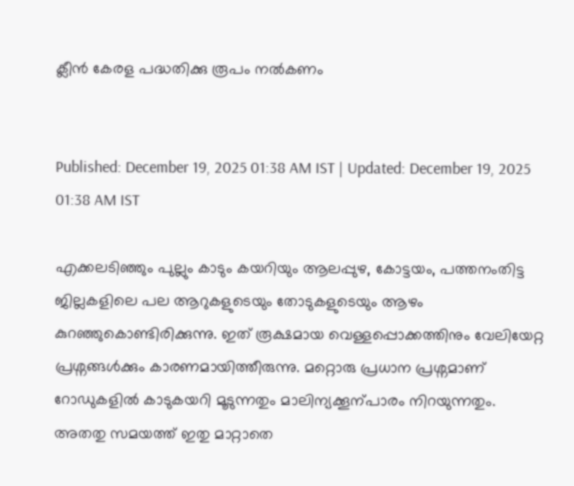ക്ലീൻ കേരള പദ്ധതിക്കു രൂപം നൽകണം


Published: December 19, 2025 01:38 AM IST | Updated: December 19, 2025 01:38 AM IST

എക്കലടിഞ്ഞും പുല്ലും കാടും കയറിയും ആലപ്പുഴ, കോട്ടയം, പത്തനംതിട്ട ജില്ലകളിലെ പല ആറുകളുടെയും തോടുകളുടെയും ആഴം കുറഞ്ഞുകൊണ്ടിരിക്കുന്നു. ഇത് രൂക്ഷമായ വെള്ളപ്പൊക്കത്തിനും വേലിയേറ്റ പ്രശ്നങ്ങൾക്കും കാരണമായിത്തീരുന്നു. മറ്റൊരു പ്രധാന പ്രശ്നമാണ് റോഡുകളിൽ കാടുകയറി മൂടുന്നതും മാലിന്യക്കൂന്പാരം നിറയുന്നതും. അതതു സമയത്ത് ഇതു മാറ്റാതെ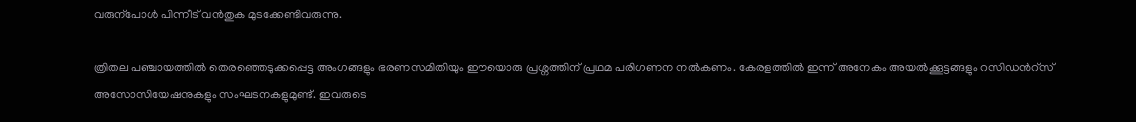വരുന്പോൾ പിന്നീട് വൻതുക മുടക്കേണ്ടിവരുന്നു.

ത്രിതല പഞ്ചായത്തിൽ തെരഞ്ഞെടുക്കപ്പെട്ട അംഗങ്ങളും ഭരണസമിതിയും ഈയൊരു പ്രശ്നത്തിന് പ്രഥമ പരിഗണന നൽകണം. കേരളത്തിൽ ഇന്ന് അനേകം അയൽക്കൂട്ടങ്ങളും റസിഡന്‍റ്സ് അസോസിയേഷനുകളും സംഘടനകളുമുണ്ട്. ഇവരുടെ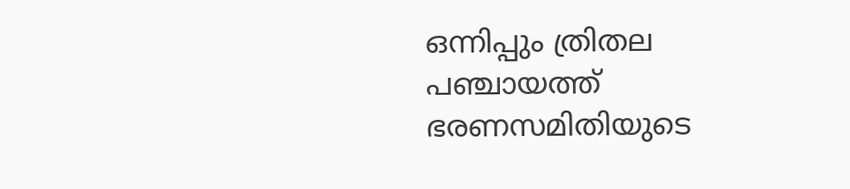ഒന്നിപ്പും ത്രിതല പഞ്ചായത്ത് ഭരണസമിതിയുടെ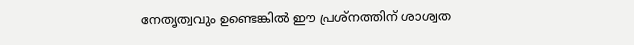നേതൃത്വവും ഉണ്ടെങ്കിൽ ഈ പ്രശ്നത്തിന് ശാശ്വത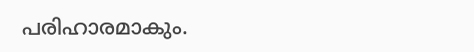പരിഹാരമാകും.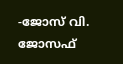-ജോസ് വി. ജോസഫ്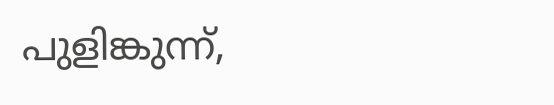പുളിങ്കുന്ന്,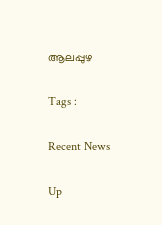ആലപ്പുഴ

Tags :

Recent News

Up